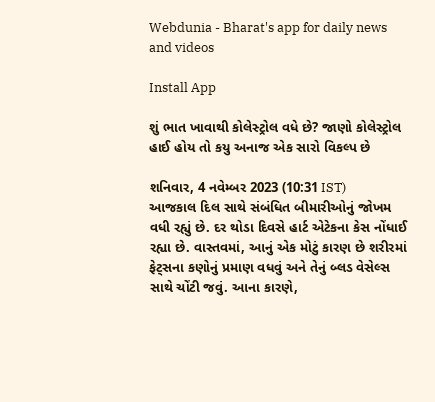Webdunia - Bharat's app for daily news and videos

Install App

શું ભાત ખાવાથી કોલેસ્ટ્રોલ વધે છે? જાણો કોલેસ્ટ્રોલ હાઈ હોય તો કયુ અનાજ એક સારો વિકલ્પ છે

શનિવાર, 4 નવેમ્બર 2023 (10:31 IST)
આજકાલ દિલ સાથે સંબંધિત બીમારીઓનું જોખમ વધી રહ્યું છે. દર થોડા દિવસે હાર્ટ એટેકના કેસ નોંધાઈ રહ્યા છે. વાસ્તવમાં, આનું એક મોટું કારણ છે શરીરમાં ફેટ્સના કણોનું પ્રમાણ વધવું અને તેનું બ્લડ વેસેલ્સ સાથે ચોંટી જવું. આના કારણે,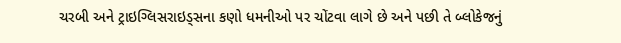ચરબી અને ટ્રાઇગ્લિસરાઇડ્સના કણો ધમનીઓ પર ચોંટવા લાગે છે અને પછી તે બ્લોકેજનું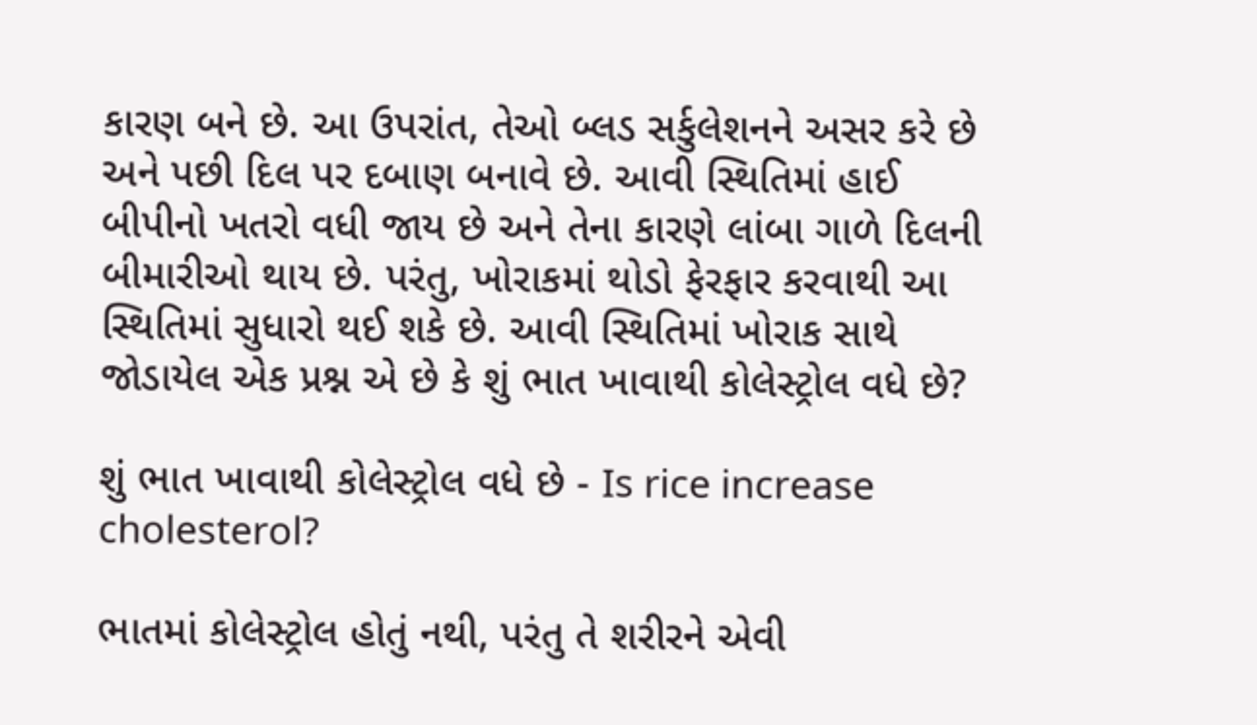કારણ બને છે. આ ઉપરાંત, તેઓ બ્લડ સર્કુલેશનને અસર કરે છે અને પછી દિલ પર દબાણ બનાવે છે. આવી સ્થિતિમાં હાઈ બીપીનો ખતરો વધી જાય છે અને તેના કારણે લાંબા ગાળે દિલની બીમારીઓ થાય છે. પરંતુ, ખોરાકમાં થોડો ફેરફાર કરવાથી આ સ્થિતિમાં સુધારો થઈ શકે છે. આવી સ્થિતિમાં ખોરાક સાથે જોડાયેલ એક પ્રશ્ન એ છે કે શું ભાત ખાવાથી કોલેસ્ટ્રોલ વધે છે?

શું ભાત ખાવાથી કોલેસ્ટ્રોલ વધે છે - Is rice increase cholesterol?

ભાતમાં કોલેસ્ટ્રોલ હોતું નથી, પરંતુ તે શરીરને એવી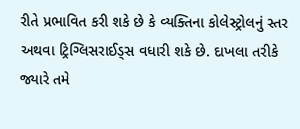રીતે પ્રભાવિત કરી શકે છે કે વ્યક્તિના કોલેસ્ટ્રોલનું સ્તર અથવા ટ્રિગ્લિસરાઈડ્સ વધારી શકે છે. દાખલા તરીકે જ્યારે તમે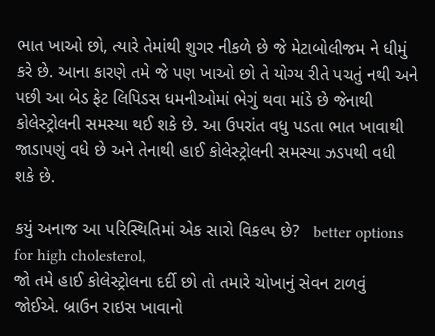ભાત ખાઓ છો, ત્યારે તેમાંથી શુગર નીકળે છે જે મેટાબોલીજમ ને ધીમું કરે છે. આના કારણે તમે જે પણ ખાઓ છો તે યોગ્ય રીતે પચતું નથી અને પછી આ બેડ ફેટ લિપિડસ ધમનીઓમાં ભેગું થવા માંડે છે જેનાથી કોલેસ્ટ્રોલની સમસ્યા થઈ શકે છે. આ ઉપરાંત વધુ પડતા ભાત ખાવાથી જાડાપણું વધે છે અને તેનાથી હાઈ કોલેસ્ટ્રોલની સમસ્યા ઝડપથી વધી શકે છે.

કયું અનાજ આ પરિસ્થિતિમાં એક સારો વિકલ્પ છે?   better options for high cholesterol,
જો તમે હાઈ કોલેસ્ટ્રોલના દર્દી છો તો તમારે ચોખાનું સેવન ટાળવું જોઈએ. બ્રાઉન રાઇસ ખાવાનો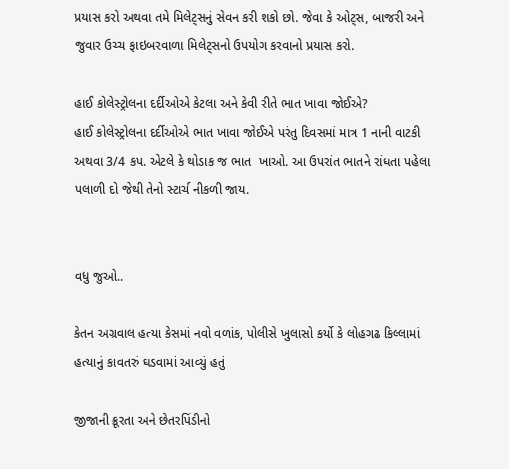પ્રયાસ કરો અથવા તમે મિલેટ્સનું સેવન કરી શકો છો. જેવા કે ઓટ્સ, બાજરી અને જુવાર ઉચ્ચ ફાઇબરવાળા મિલેટ્સનો ઉપયોગ કરવાનો પ્રયાસ કરો.

હાઈ કોલેસ્ટ્રોલના દર્દીઓએ કેટલા અને કેવી રીતે ભાત ખાવા જોઈએ?
હાઈ કોલેસ્ટ્રોલના દર્દીઓએ ભાત ખાવા જોઈએ પરંતુ દિવસમાં માત્ર 1 નાની વાટકી અથવા 3/4 કપ. એટલે કે થોડાક જ ભાત  ખાઓ. આ ઉપરાંત ભાતને રાંધતા પહેલા પલાળી દો જેથી તેનો સ્ટાર્ચ નીકળી જાય.


વધુ જુઓ..

કેતન અગ્રવાલ હત્યા કેસમાં નવો વળાંક, પોલીસે ખુલાસો કર્યો કે લોહગઢ કિલ્લામાં હત્યાનું કાવતરું ઘડવામાં આવ્યું હતું

જીજાની ક્રૂરતા અને છેતરપિંડીનો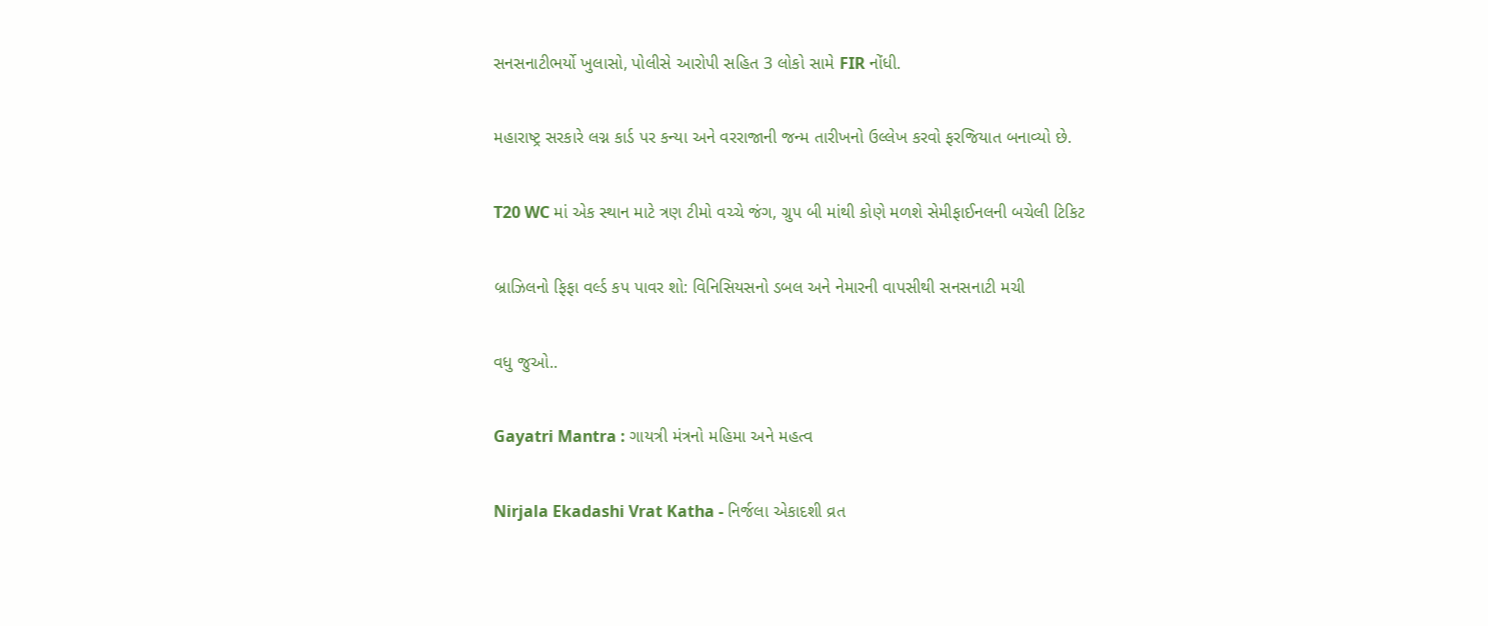સનસનાટીભર્યો ખુલાસો, પોલીસે આરોપી સહિત 3 લોકો સામે FIR નોંધી.

મહારાષ્ટ્ર સરકારે લગ્ન કાર્ડ પર કન્યા અને વરરાજાની જન્મ તારીખનો ઉલ્લેખ કરવો ફરજિયાત બનાવ્યો છે.

T20 WC માં એક સ્થાન માટે ત્રણ ટીમો વચ્ચે જંગ, ગ્રુપ બી માંથી કોણે મળશે સેમીફાઈનલની બચેલી ટિકિટ

બ્રાઝિલનો ફિફા વર્લ્ડ કપ પાવર શો: વિનિસિયસનો ડબલ અને નેમારની વાપસીથી સનસનાટી મચી

વધુ જુઓ..

Gayatri Mantra : ગાયત્રી મંત્રનો મહિમા અને મહત્વ

Nirjala Ekadashi Vrat Katha - નિર્જલા એકાદશી વ્રત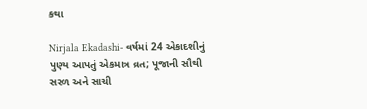કથા

Nirjala Ekadashi- વર્ષમાં 24 એકાદશીનું પુણ્ય આપતું એકમાત્ર વ્રત; પૂજાની સૌથી સરળ અને સાચી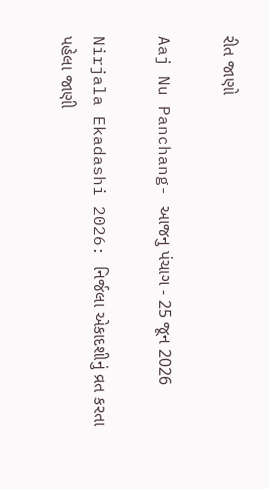રીત જાણો

Aaj Nu Panchang- આજનુ પંચાગ - 25 જૂન 2026

Nirjala Ekadashi 2026: નિર્જલા એકાદશીનું વ્રત કરતા પહેલા જાણી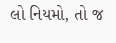લો નિયમો, તો જ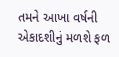તમને આખા વર્ષની એકાદશીનું મળશે ફળ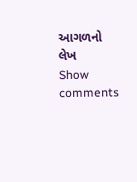આગળનો લેખ
Show comments